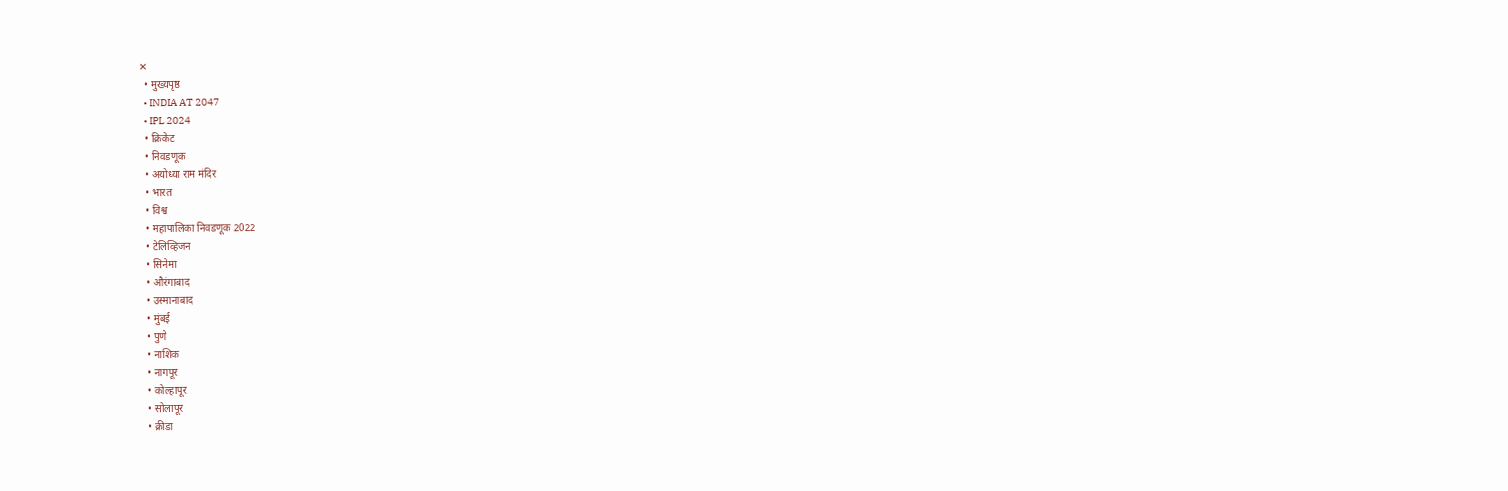✕
  • मुख्यपृष्ठ
  • INDIA AT 2047
  • IPL 2024
  • क्रिकेट
  • निवडणूक
  • अयोध्या राम मंदिर
  • भारत
  • विश्व
  • महापालिका निवडणूक 2022
  • टेलिव्हिजन
  • सिनेमा
  • औरंगाबाद
  • उस्मानाबाद
  • मुंबई
  • पुणे
  • नाशिक
  • नागपूर
  • कोल्हापूर
  • सोलापूर
  • क्रीडा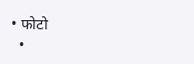• फोटो
  •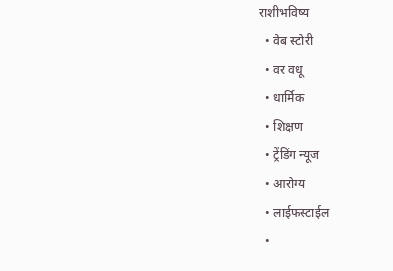राशीभविष्य
  • वेब स्टोरी
  • वर वधू
  • धार्मिक
  • शिक्षण
  • ट्रेंडिंग न्यूज
  • आरोग्य
  • लाईफस्टाईल
  •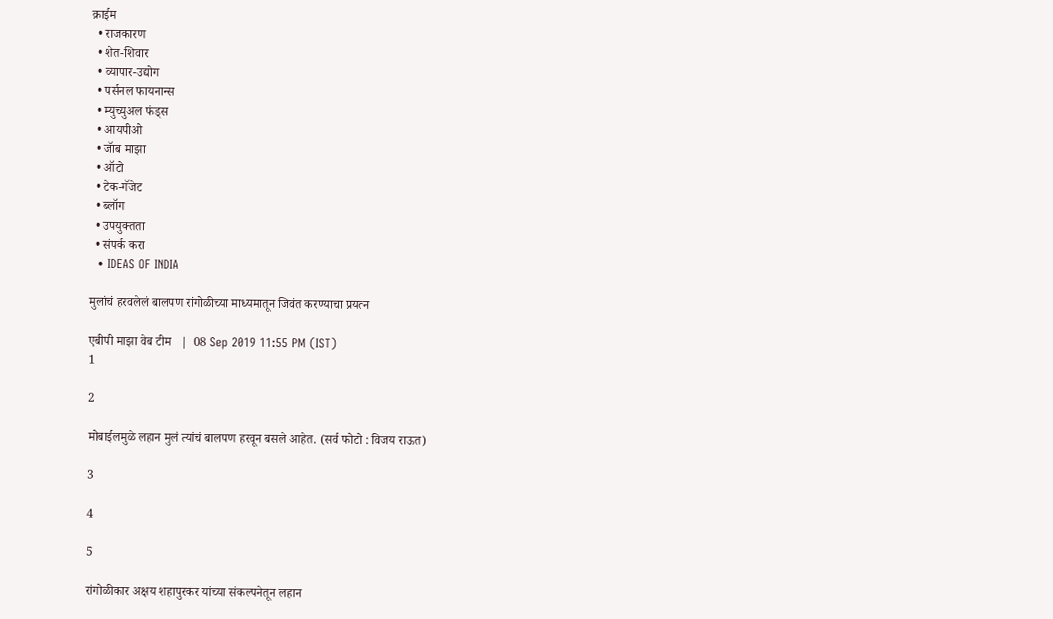क्राईम
  • राजकारण
  • शेत-शिवार
  • व्यापार-उद्योग
  • पर्सनल फायनान्स
  • म्युच्युअल फंड्स
  • आयपीओ
  • जॅाब माझा
  • ऑटो
  • टेक-गॅजेट
  • ब्लॉग
  • उपयुक्तता
  • संपर्क करा
  • IDEAS OF INDIA

मुलांचं हरवलेलं बालपण रांगोळीच्या माध्यमातून जिवंत करण्याचा प्रयत्न

एबीपी माझा वेब टीम   |  08 Sep 2019 11:55 PM (IST)
1

2

मोबाईलमुळे लहान मुलं त्यांचं बालपण हरवून बसले आहेत. (सर्व फोटो : विजय राऊत)

3

4

5

रांगोळीकार अक्षय शहापुरकर यांच्या संकल्पनेतून लहान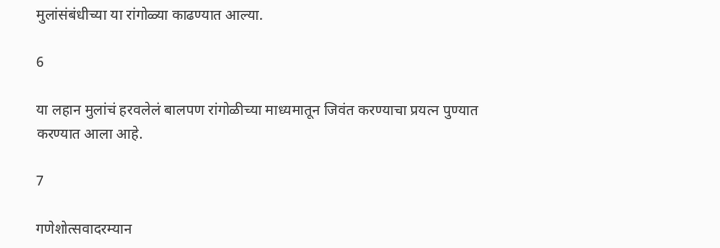मुलांसंबंधीच्या या रांगोळ्या काढण्यात आल्या.

6

या लहान मुलांचं हरवलेलं बालपण रांगोळीच्या माध्यमातून जिवंत करण्याचा प्रयत्न पुण्यात करण्यात आला आहे.

7

गणेशोत्सवादरम्यान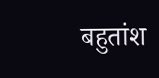बहुतांश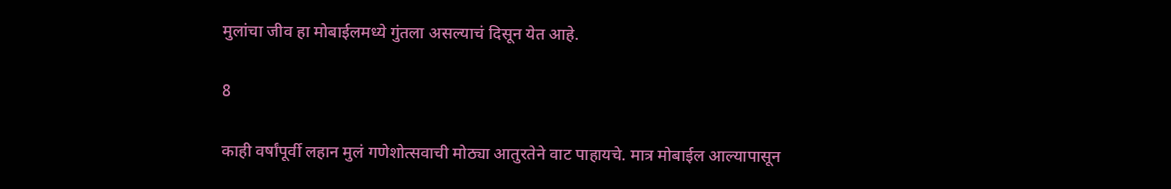मुलांचा जीव हा मोबाईलमध्ये गुंतला असल्याचं दिसून येत आहे.

8

काही वर्षांपूर्वी लहान मुलं गणेशोत्सवाची मोठ्या आतुरतेने वाट पाहायचे. मात्र मोबाईल आल्यापासून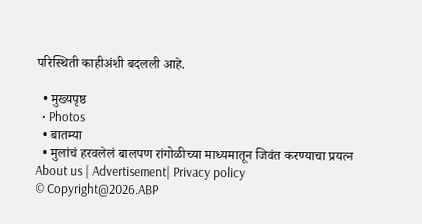परिस्थिती काहीअंशी बदलली आहे.

  • मुख्यपृष्ठ
  • Photos
  • बातम्या
  • मुलांचं हरवलेलं बालपण रांगोळीच्या माध्यमातून जिवंत करण्याचा प्रयत्न
About us | Advertisement| Privacy policy
© Copyright@2026.ABP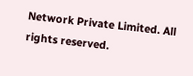Network Private Limited. All rights reserved.